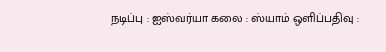நடிப்பு : ஐஸ்வர்யா கலை : ஸ்யாம் ஒளிப்பதிவு :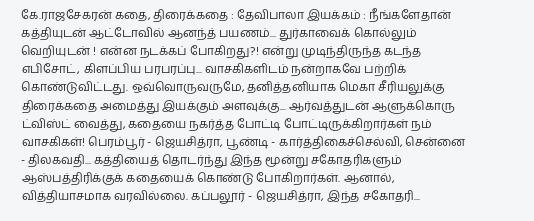கே.ராஜசேகரன் கதை, திரைக்கதை : தேவிபாலா இயக்கம் : நீங்களேதான் கத்தியுடன் ஆட்டோவில் ஆனந்த் பயணம்... துர்காவைக் கொல்லும் வெறியுடன் ! என்ன நடக்கப் போகிறது?! என்று முடிந்திருந்த கடந்த எபிசோட், கிளப்பிய பரபரப்பு... வாசகிகளிடம் நன்றாகவே பற்றிக் கொண்டுவிட்டது. ஒவ்வொருவருமே, தனித்தனியாக மெகா சீரியலுக்கு திரைக்கதை அமைத்து இயக்கும் அளவுக்கு... ஆர்வத்துடன் ஆளுக்கொரு ட்விஸ்ட் வைத்து, கதையை நகர்த்த போட்டி போட்டிருக்கிறார்கள் நம் வாசகிகள்! பெரம்பூர் - ஜெயசித்ரா, பூண்டி - கார்த்திகைச்செல்வி, சென்னை - திலகவதி... கத்தியைத் தொடர்ந்து இந்த மூன்று சகோதரிகளும் ஆஸ்பத்திரிக்குக் கதையைக் கொண்டு போகிறார்கள். ஆனால், வித்தியாசமாக வரவில்லை. கப்பலூர் - ஜெயசித்ரா, இந்த சகோதரி...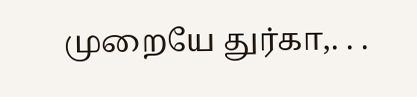முறையே துர்கா,. . .